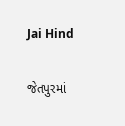Jai Hind

જેતપુરમાં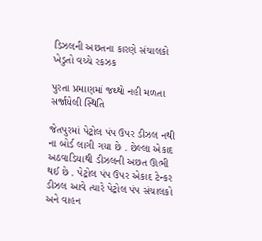ડિઝલની અછતના કારણે સંચાલકો ખેડુતો વચ્ચે રકઝક

પુરતા પ્રમાણમાં જથ્થો નહી મળતા સર્જાયેલી સ્થિતિ

જેતપુરમાં પેટ્રોલ પંપ ઉપર ડીઝલ નથી ના બોર્ડ લાગી ગયા છે . છેલ્લા એકાદ અઠવાડિયાથી ડીઝલની અછત ઊભી થઈ છે . પેટ્રોલ પંપ ઉપર એકાદ ટેન્કર ડીઝલ આવે ત્યારે પેટ્રોલ પંપ સંચાલકો અને વાહન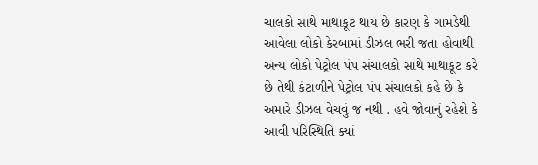ચાલકો સાથે માથાકૂટ થાય છે કારણ કે ગામડેથી આવેલા લોકો કેરબામાં ડીઝલ ભરી જતા હોવાથી અન્ય લોકો પેટ્રોલ પંપ સંચાલકો સાથે માથાકૂટ કરે છે તેથી કંટાળીને પેટ્રોલ પંપ સંચાલકો કહે છે કે અમારે ડીઝલ વેચવું જ નથી . હવે જોવાનું રહેશે કે આવી પરિસ્થિતિ ક્યાં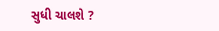સુધી ચાલશે ?